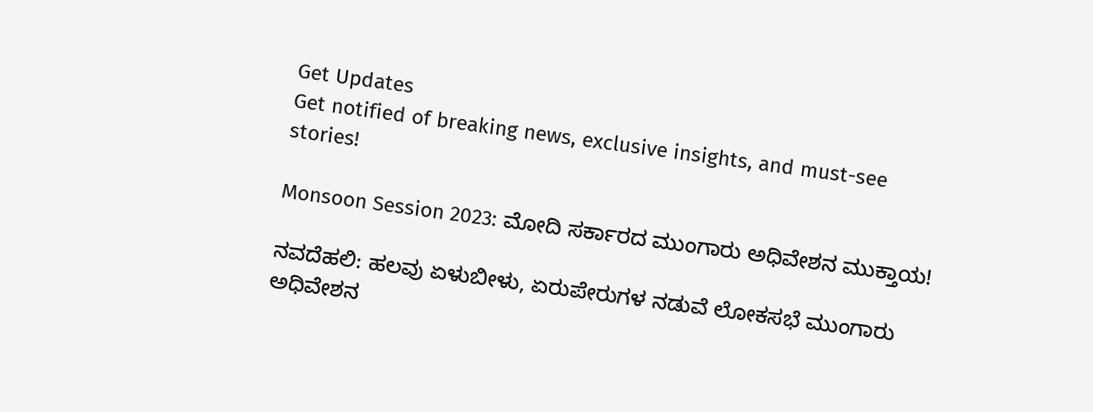Get Updates
Get notified of breaking news, exclusive insights, and must-see stories!

Monsoon Session 2023: ಮೋದಿ ಸರ್ಕಾರದ ಮುಂಗಾರು ಅಧಿವೇಶನ ಮುಕ್ತಾಯ!

ನವದೆಹಲಿ: ಹಲವು ಏಳುಬೀಳು, ಏರುಪೇರುಗಳ ನಡುವೆ ಲೋಕಸಭೆ ಮುಂಗಾರು ಅಧಿವೇಶನ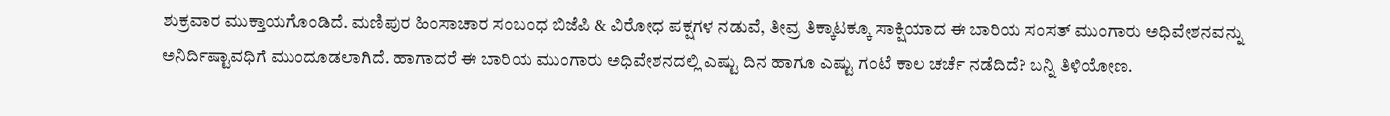ಶುಕ್ರವಾರ ಮುಕ್ತಾಯಗೊಂಡಿದೆ. ಮಣಿಪುರ ಹಿಂಸಾಚಾರ ಸಂಬಂಧ ಬಿಜೆಪಿ & ವಿರೋಧ ಪಕ್ಷಗಳ ನಡುವೆ, ತೀವ್ರ ತಿಕ್ಕಾಟಕ್ಕೂ ಸಾಕ್ಷಿಯಾದ ಈ ಬಾರಿಯ ಸಂಸತ್ ಮುಂಗಾರು ಅಧಿವೇಶನವನ್ನು ಅನಿರ್ದಿಷ್ಟಾವಧಿಗೆ ಮುಂದೂಡಲಾಗಿದೆ. ಹಾಗಾದರೆ ಈ ಬಾರಿಯ ಮುಂಗಾರು ಅಧಿವೇಶನದಲ್ಲಿ ಎಷ್ಟು ದಿನ ಹಾಗೂ ಎಷ್ಟು ಗಂಟೆ ಕಾಲ ಚರ್ಚೆ ನಡೆದಿದೆ? ಬನ್ನಿ ತಿಳಿಯೋಣ.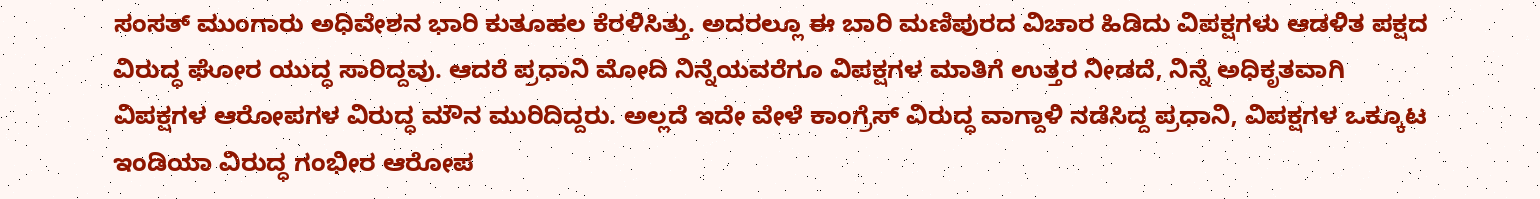ಸಂಸತ್ ಮುಂಗಾರು ಅಧಿವೇಶನ ಭಾರಿ ಕುತೂಹಲ ಕೆರಳಿಸಿತ್ತು. ಅದರಲ್ಲೂ ಈ ಬಾರಿ ಮಣಿಪುರದ ವಿಚಾರ ಹಿಡಿದು ವಿಪಕ್ಷಗಳು ಆಡಳಿತ ಪಕ್ಷದ ವಿರುದ್ಧ ಘೋರ ಯುದ್ಧ ಸಾರಿದ್ದವು. ಆದರೆ ಪ್ರಧಾನಿ ಮೋದಿ ನಿನ್ನೆಯವರೆಗೂ ವಿಪಕ್ಷಗಳ ಮಾತಿಗೆ ಉತ್ತರ ನೀಡದೆ, ನಿನ್ನೆ ಅಧಿಕೃತವಾಗಿ ವಿಪಕ್ಷಗಳ ಆರೋಪಗಳ ವಿರುದ್ಧ ಮೌನ ಮುರಿದಿದ್ದರು. ಅಲ್ಲದೆ ಇದೇ ವೇಳೆ ಕಾಂಗ್ರೆಸ್ ವಿರುದ್ಧ ವಾಗ್ದಾಳಿ ನಡೆಸಿದ್ದ ಪ್ರಧಾನಿ, ವಿಪಕ್ಷಗಳ ಒಕ್ಕೂಟ ಇಂಡಿಯಾ ವಿರುದ್ಧ ಗಂಭೀರ ಆರೋಪ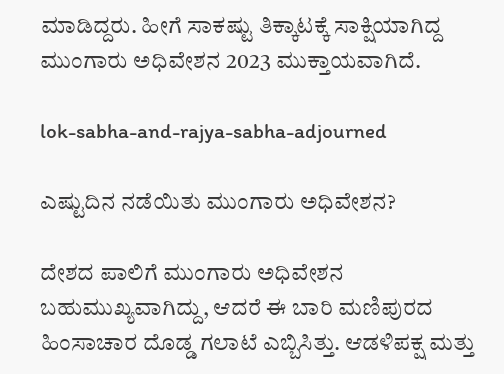ಮಾಡಿದ್ದರು. ಹೀಗೆ ಸಾಕಷ್ಟು ತಿಕ್ಕಾಟಕ್ಕೆ ಸಾಕ್ಷಿಯಾಗಿದ್ದ ಮುಂಗಾರು ಅಧಿವೇಶನ 2023 ಮುಕ್ತಾಯವಾಗಿದೆ.

lok-sabha-and-rajya-sabha-adjourned

ಎಷ್ಟುದಿನ ನಡೆಯಿತು ಮುಂಗಾರು ಅಧಿವೇಶನ?

ದೇಶದ ಪಾಲಿಗೆ ಮುಂಗಾರು ಅಧಿವೇಶನ ಬಹುಮುಖ್ಯವಾಗಿದ್ದು, ಆದರೆ ಈ ಬಾರಿ ಮಣಿಪುರದ ಹಿಂಸಾಚಾರ ದೊಡ್ಡ ಗಲಾಟೆ ಎಬ್ಬಿಸಿತ್ತು. ಆಡಳಿಪಕ್ಷ ಮತ್ತು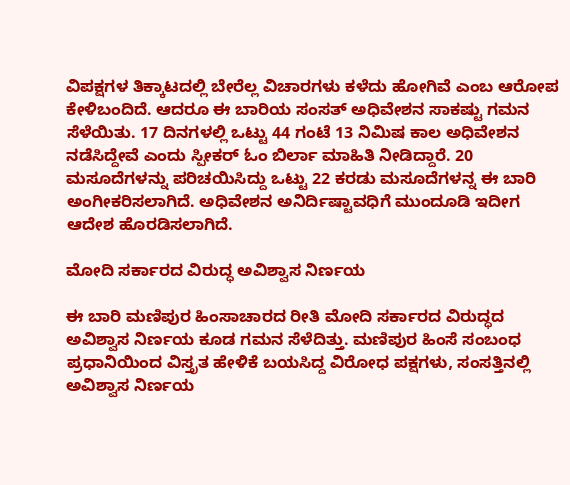ವಿಪಕ್ಷಗಳ ತಿಕ್ಕಾಟದಲ್ಲಿ ಬೇರೆಲ್ಲ ವಿಚಾರಗಳು ಕಳೆದು ಹೋಗಿವೆ ಎಂಬ ಆರೋಪ ಕೇಳಿಬಂದಿದೆ. ಆದರೂ ಈ ಬಾರಿಯ ಸಂಸತ್ ಅಧಿವೇಶನ ಸಾಕಷ್ಟು ಗಮನ ಸೆಳೆಯಿತು. 17 ದಿನಗಳಲ್ಲಿ ಒಟ್ಟು 44 ಗಂಟೆ 13 ನಿಮಿಷ ಕಾಲ ಅಧಿವೇಶನ ನಡೆಸಿದ್ದೇವೆ ಎಂದು ಸ್ಪೀಕರ್ ಓಂ ಬಿರ್ಲಾ ಮಾಹಿತಿ ನೀಡಿದ್ದಾರೆ. 20 ಮಸೂದೆಗಳನ್ನು ಪರಿಚಯಿಸಿದ್ದು ಒಟ್ಟು 22 ಕರಡು ಮಸೂದೆಗಳನ್ನ ಈ ಬಾರಿ ಅಂಗೀಕರಿಸಲಾಗಿದೆ. ಅಧಿವೇಶನ ಅನಿರ್ದಿಷ್ಟಾವಧಿಗೆ ಮುಂದೂಡಿ ಇದೀಗ ಆದೇಶ ಹೊರಡಿಸಲಾಗಿದೆ.

ಮೋದಿ ಸರ್ಕಾರದ ವಿರುದ್ಧ ಅವಿಶ್ವಾಸ ನಿರ್ಣಯ

ಈ ಬಾರಿ ಮಣಿಪುರ ಹಿಂಸಾಚಾರದ ರೀತಿ ಮೋದಿ ಸರ್ಕಾರದ ವಿರುದ್ಧದ ಅವಿಶ್ವಾಸ ನಿರ್ಣಯ ಕೂಡ ಗಮನ ಸೆಳೆದಿತ್ತು. ಮಣಿಪುರ ಹಿಂಸೆ ಸಂಬಂಧ ಪ್ರಧಾನಿಯಿಂದ ವಿಸ್ತೃತ ಹೇಳಿಕೆ ಬಯಸಿದ್ದ ವಿರೋಧ ಪಕ್ಷಗಳು, ಸಂಸತ್ತಿನಲ್ಲಿ ಅವಿಶ್ವಾಸ ನಿರ್ಣಯ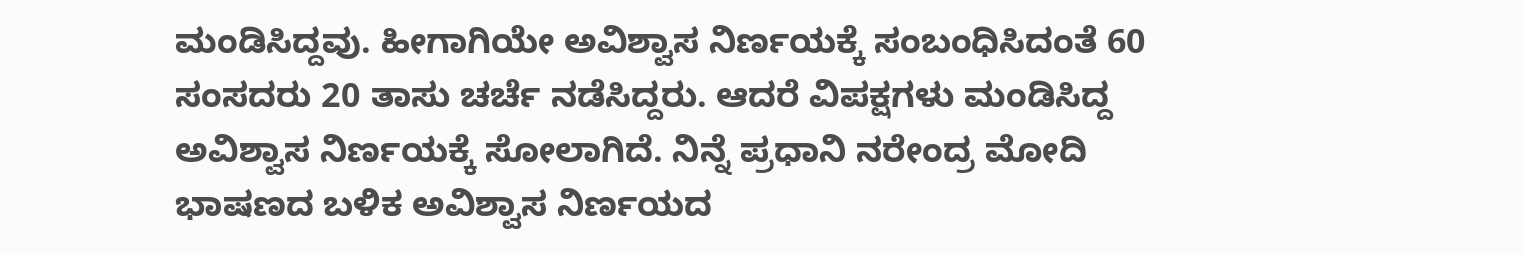ಮಂಡಿಸಿದ್ದವು. ಹೀಗಾಗಿಯೇ ಅವಿಶ್ವಾಸ ನಿರ್ಣಯಕ್ಕೆ ಸಂಬಂಧಿಸಿದಂತೆ 60 ಸಂಸದರು 20 ತಾಸು ಚರ್ಚೆ ನಡೆಸಿದ್ದರು. ಆದರೆ ವಿಪಕ್ಷಗಳು ಮಂಡಿಸಿದ್ದ ಅವಿಶ್ವಾಸ ನಿರ್ಣಯಕ್ಕೆ ಸೋಲಾಗಿದೆ. ನಿನ್ನೆ ಪ್ರಧಾನಿ ನರೇಂದ್ರ ಮೋದಿ ಭಾಷಣದ ಬಳಿಕ ಅವಿಶ್ವಾಸ ನಿರ್ಣಯದ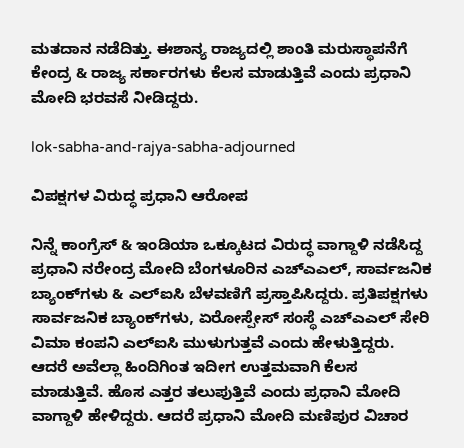ಮತದಾನ ನಡೆದಿತ್ತು. ಈಶಾನ್ಯ ರಾಜ್ಯದಲ್ಲಿ ಶಾಂತಿ ಮರುಸ್ಥಾಪನೆಗೆ ಕೇಂದ್ರ & ರಾಜ್ಯ ಸರ್ಕಾರಗಳು ಕೆಲಸ ಮಾಡುತ್ತಿವೆ ಎಂದು ಪ್ರಧಾನಿ ಮೋದಿ ಭರವಸೆ ನೀಡಿದ್ದರು.

lok-sabha-and-rajya-sabha-adjourned

ವಿಪಕ್ಷಗಳ ವಿರುದ್ಧ ಪ್ರಧಾನಿ ಆರೋಪ

ನಿನ್ನೆ ಕಾಂಗ್ರೆಸ್ & ಇಂಡಿಯಾ ಒಕ್ಕೂಟದ ವಿರುದ್ಧ ವಾಗ್ದಾಳಿ ನಡೆಸಿದ್ದ ಪ್ರಧಾನಿ ನರೇಂದ್ರ ಮೋದಿ ಬೆಂಗಳೂರಿನ ಎಚ್‌ಎಎಲ್‌, ಸಾರ್ವಜನಿಕ ಬ್ಯಾಂಕ್‌ಗಳು‌ & ಎಲ್‌ಐಸಿ ಬೆಳವಣಿಗೆ ಪ್ರಸ್ತಾಪಿಸಿದ್ದರು. ಪ್ರತಿಪಕ್ಷಗಳು ಸಾರ್ವಜನಿಕ ಬ್ಯಾಂಕ್‌ಗಳು, ಏರೋಸ್ಪೇಸ್ ಸಂಸ್ಥೆ ಎಚ್‌ಎಎಲ್ ಸೇರಿ ವಿಮಾ ಕಂಪನಿ ಎಲ್‌ಐಸಿ ಮುಳುಗುತ್ತವೆ ಎಂದು ಹೇಳುತ್ತಿದ್ದರು. ಆದರೆ ಅವೆಲ್ಲಾ ಹಿಂದಿಗಿಂತ ಇದೀಗ ಉತ್ತಮವಾಗಿ ಕೆಲಸ ಮಾಡುತ್ತಿವೆ. ಹೊಸ ಎತ್ತರ ತಲುಪುತ್ತಿವೆ ಎಂದು ಪ್ರಧಾನಿ ಮೋದಿ ವಾಗ್ದಾಳಿ ಹೇಳಿದ್ದರು. ಆದರೆ ಪ್ರಧಾನಿ ಮೋದಿ ಮಣಿಪುರ ವಿಚಾರ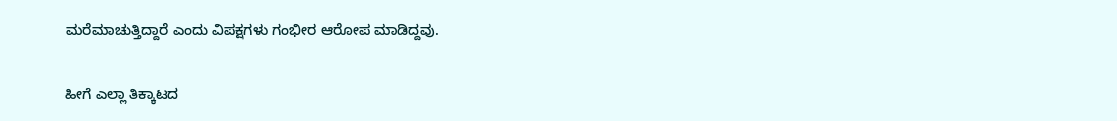ಮರೆಮಾಚುತ್ತಿದ್ದಾರೆ ಎಂದು ವಿಪಕ್ಷಗಳು ಗಂಭೀರ ಆರೋಪ ಮಾಡಿದ್ದವು.

ಹೀಗೆ ಎಲ್ಲಾ ತಿಕ್ಕಾಟದ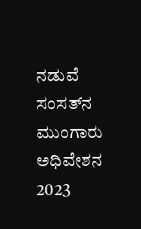ನಡುವೆ ಸಂಸತ್‌ನ ಮುಂಗಾರು ಅಧಿವೇಶನ 2023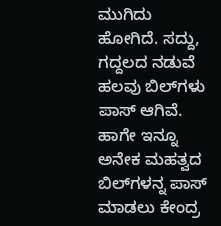ಮುಗಿದು ಹೋಗಿದೆ. ಸದ್ದು, ಗದ್ದಲದ ನಡುವೆ ಹಲವು ಬಿಲ್‌ಗಳು ಪಾಸ್ ಆಗಿವೆ. ಹಾಗೇ ಇನ್ನೂ ಅನೇಕ ಮಹತ್ವದ ಬಿಲ್‌ಗಳನ್ನ ಪಾಸ್ ಮಾಡಲು ಕೇಂದ್ರ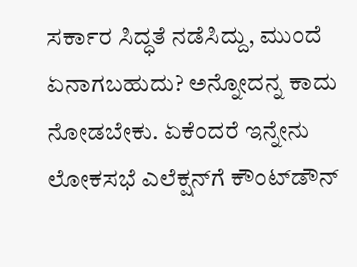ಸರ್ಕಾರ ಸಿದ್ಧತೆ ನಡೆಸಿದ್ದು, ಮುಂದೆ ಏನಾಗಬಹುದು? ಅನ್ನೋದನ್ನ ಕಾದು ನೋಡಬೇಕು. ಏಕೆಂದರೆ ಇನ್ನೇನು ಲೋಕಸಭೆ ಎಲೆಕ್ಷನ್‌ಗೆ ಕೌಂಟ್‌ಡೌನ್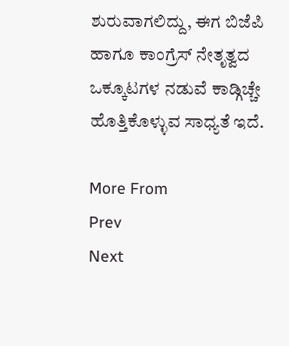ಶುರುವಾಗಲಿದ್ದು, ಈಗ ಬಿಜೆಪಿ ಹಾಗೂ ಕಾಂಗ್ರೆಸ್ ನೇತೃತ್ವದ ಒಕ್ಕೂಟಗಳ ನಡುವೆ ಕಾಡ್ಗಿಚ್ಚೇ ಹೊತ್ತಿಕೊಳ್ಳುವ ಸಾಧ್ಯತೆ ಇದೆ.

More From
Prev
Next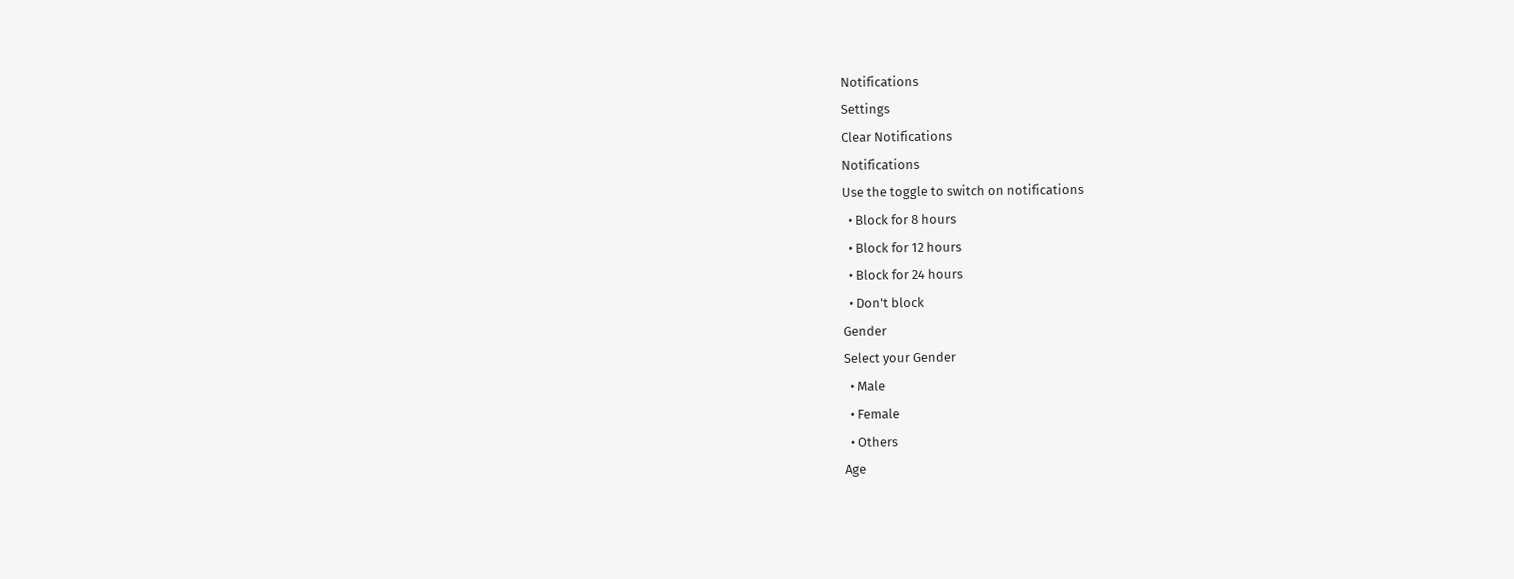Notifications
Settings
Clear Notifications
Notifications
Use the toggle to switch on notifications
  • Block for 8 hours
  • Block for 12 hours
  • Block for 24 hours
  • Don't block
Gender
Select your Gender
  • Male
  • Female
  • Others
Age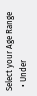Select your Age Range
  • Under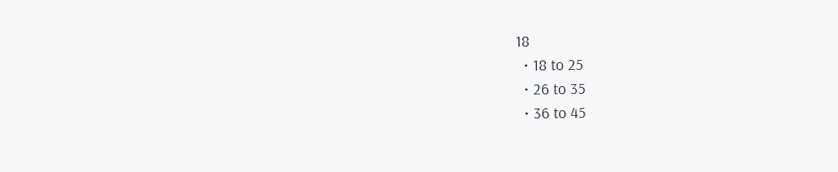18
  • 18 to 25
  • 26 to 35
  • 36 to 45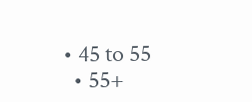• 45 to 55
  • 55+